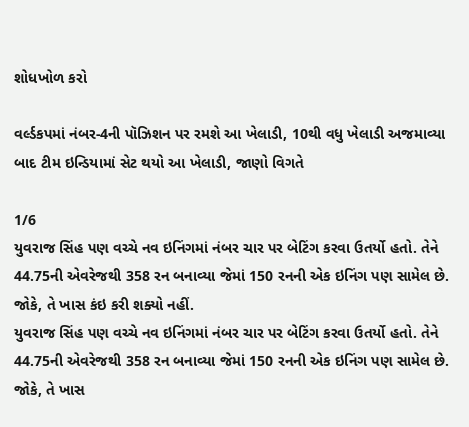શોધખોળ કરો

વર્લ્ડકપમાં નંબર-4ની પૉઝિશન પર રમશે આ ખેલાડી, 10થી વધુ ખેલાડી અજમાવ્યા બાદ ટીમ ઇન્ડિયામાં સેટ થયો આ ખેલાડી, જાણો વિગતે

1/6
યુવરાજ સિંહ પણ વચ્ચે નવ ઇનિંગમાં નંબર ચાર પર બેટિંગ કરવા ઉતર્યો હતો. તેને 44.75ની એવરેજથી 358 રન બનાવ્યા જેમાં 150 રનની એક ઇનિંગ પણ સામેલ છે. જોકે, તે ખાસ કંઇ કરી શક્યો નહીં.
યુવરાજ સિંહ પણ વચ્ચે નવ ઇનિંગમાં નંબર ચાર પર બેટિંગ કરવા ઉતર્યો હતો. તેને 44.75ની એવરેજથી 358 રન બનાવ્યા જેમાં 150 રનની એક ઇનિંગ પણ સામેલ છે. જોકે, તે ખાસ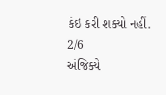કંઇ કરી શક્યો નહીં.
2/6
અંજિક્યે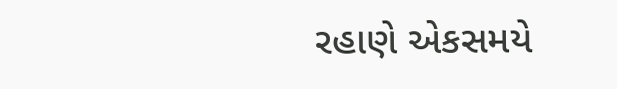રહાણે એકસમયે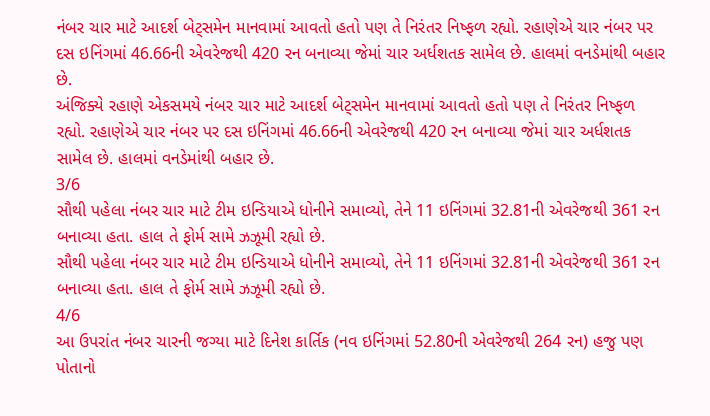નંબર ચાર માટે આદર્શ બેટ્સમેન માનવામાં આવતો હતો પણ તે નિરંતર નિષ્ફળ રહ્યો. રહાણેએ ચાર નંબર પર દસ ઇનિંગમાં 46.66ની એવરેજથી 420 રન બનાવ્યા જેમાં ચાર અર્ધશતક સામેલ છે. હાલમાં વનડેમાંથી બહાર છે.
અંજિક્યે રહાણે એકસમયે નંબર ચાર માટે આદર્શ બેટ્સમેન માનવામાં આવતો હતો પણ તે નિરંતર નિષ્ફળ રહ્યો. રહાણેએ ચાર નંબર પર દસ ઇનિંગમાં 46.66ની એવરેજથી 420 રન બનાવ્યા જેમાં ચાર અર્ધશતક સામેલ છે. હાલમાં વનડેમાંથી બહાર છે.
3/6
સૌથી પહેલા નંબર ચાર માટે ટીમ ઇન્ડિયાએ ધોનીને સમાવ્યો, તેને 11 ઇનિંગમાં 32.81ની એવરેજથી 361 રન બનાવ્યા હતા. હાલ તે ફોર્મ સામે ઝઝૂમી રહ્યો છે.
સૌથી પહેલા નંબર ચાર માટે ટીમ ઇન્ડિયાએ ધોનીને સમાવ્યો, તેને 11 ઇનિંગમાં 32.81ની એવરેજથી 361 રન બનાવ્યા હતા. હાલ તે ફોર્મ સામે ઝઝૂમી રહ્યો છે.
4/6
આ ઉપરાંત નંબર ચારની જગ્યા માટે દિનેશ કાર્તિક (નવ ઇનિંગમાં 52.80ની એવરેજથી 264 રન) હજુ પણ પોતાનો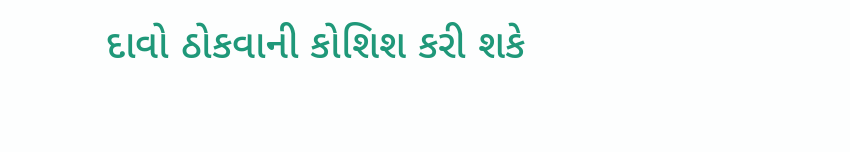દાવો ઠોકવાની કોશિશ કરી શકે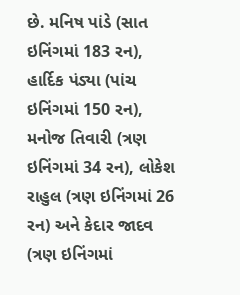છે. મનિષ પાંડે (સાત ઇનિંગમાં 183 રન), હાર્દિક પંડ્યા (પાંચ ઇનિંગમાં 150 રન), મનોજ તિવારી (ત્રણ ઇનિંગમાં 34 રન), લોકેશ રાહુલ (ત્રણ ઇનિંગમાં 26 રન) અને કેદાર જાદવ (ત્રણ ઇનિંગમાં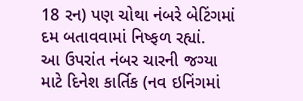18 રન) પણ ચોથા નંબરે બેટિંગમાં દમ બતાવવામાં નિષ્ફળ રહ્યાં.
આ ઉપરાંત નંબર ચારની જગ્યા માટે દિનેશ કાર્તિક (નવ ઇનિંગમાં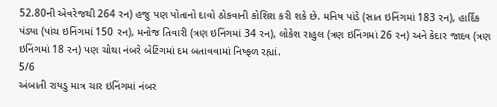52.80ની એવરેજથી 264 રન) હજુ પણ પોતાનો દાવો ઠોકવાની કોશિશ કરી શકે છે. મનિષ પાંડે (સાત ઇનિંગમાં 183 રન), હાર્દિક પંડ્યા (પાંચ ઇનિંગમાં 150 રન), મનોજ તિવારી (ત્રણ ઇનિંગમાં 34 રન), લોકેશ રાહુલ (ત્રણ ઇનિંગમાં 26 રન) અને કેદાર જાદવ (ત્રણ ઇનિંગમાં 18 રન) પણ ચોથા નંબરે બેટિંગમાં દમ બતાવવામાં નિષ્ફળ રહ્યાં.
5/6
અંબાતી રાયડુ માત્ર ચાર ઇનિંગમાં નંબર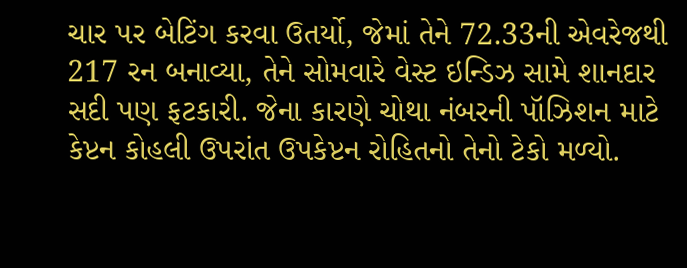ચાર પર બેટિંગ કરવા ઉતર્યો, જેમાં તેને 72.33ની એવરેજથી 217 રન બનાવ્યા, તેને સોમવારે વેસ્ટ ઇન્ડિઝ સામે શાનદાર સદી પણ ફટકારી. જેના કારણે ચોથા નંબરની પૉઝિશન માટે કેપ્ટન કોહલી ઉપરાંત ઉપકેપ્ટન રોહિતનો તેનો ટેકો મળ્યો.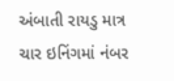અંબાતી રાયડુ માત્ર ચાર ઇનિંગમાં નંબર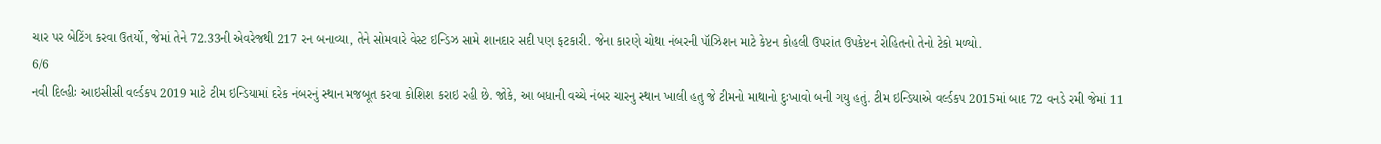ચાર પર બેટિંગ કરવા ઉતર્યો, જેમાં તેને 72.33ની એવરેજથી 217 રન બનાવ્યા, તેને સોમવારે વેસ્ટ ઇન્ડિઝ સામે શાનદાર સદી પણ ફટકારી. જેના કારણે ચોથા નંબરની પૉઝિશન માટે કેપ્ટન કોહલી ઉપરાંત ઉપકેપ્ટન રોહિતનો તેનો ટેકો મળ્યો.
6/6
નવી દિલ્હીઃ આઇસીસી વર્લ્ડકપ 2019 માટે ટીમ ઇન્ડિયામાં દરેક નંબરનું સ્થાન મજબૂત કરવા કોશિશ કરાઇ રહી છે. જોકે, આ બધાની વચ્ચે નંબર ચારનુ સ્થાન ખાલી હતુ જે ટીમનો માથાનો દુઃખાવો બની ગયુ હતું. ટીમ ઇન્ડિયાએ વર્લ્ડકપ 2015માં બાદ 72 વનડે રમી જેમાં 11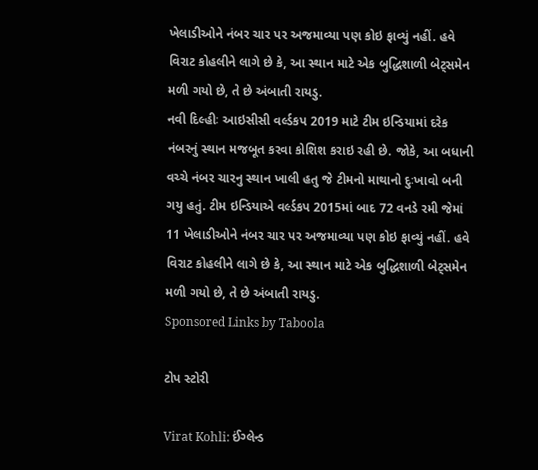ખેલાડીઓને નંબર ચાર પર અજમાવ્યા પણ કોઇ ફાવ્યું નહીં. હવે વિરાટ કોહલીને લાગે છે કે, આ સ્થાન માટે એક બુદ્ધિશાળી બેટ્સમેન મળી ગયો છે, તે છે અંબાતી રાયડુ.
નવી દિલ્હીઃ આઇસીસી વર્લ્ડકપ 2019 માટે ટીમ ઇન્ડિયામાં દરેક નંબરનું સ્થાન મજબૂત કરવા કોશિશ કરાઇ રહી છે. જોકે, આ બધાની વચ્ચે નંબર ચારનુ સ્થાન ખાલી હતુ જે ટીમનો માથાનો દુઃખાવો બની ગયુ હતું. ટીમ ઇન્ડિયાએ વર્લ્ડકપ 2015માં બાદ 72 વનડે રમી જેમાં 11 ખેલાડીઓને નંબર ચાર પર અજમાવ્યા પણ કોઇ ફાવ્યું નહીં. હવે વિરાટ કોહલીને લાગે છે કે, આ સ્થાન માટે એક બુદ્ધિશાળી બેટ્સમેન મળી ગયો છે, તે છે અંબાતી રાયડુ.
Sponsored Links by Taboola

ટોપ સ્ટોરી

Virat Kohli: ઈંગ્લેન્ડ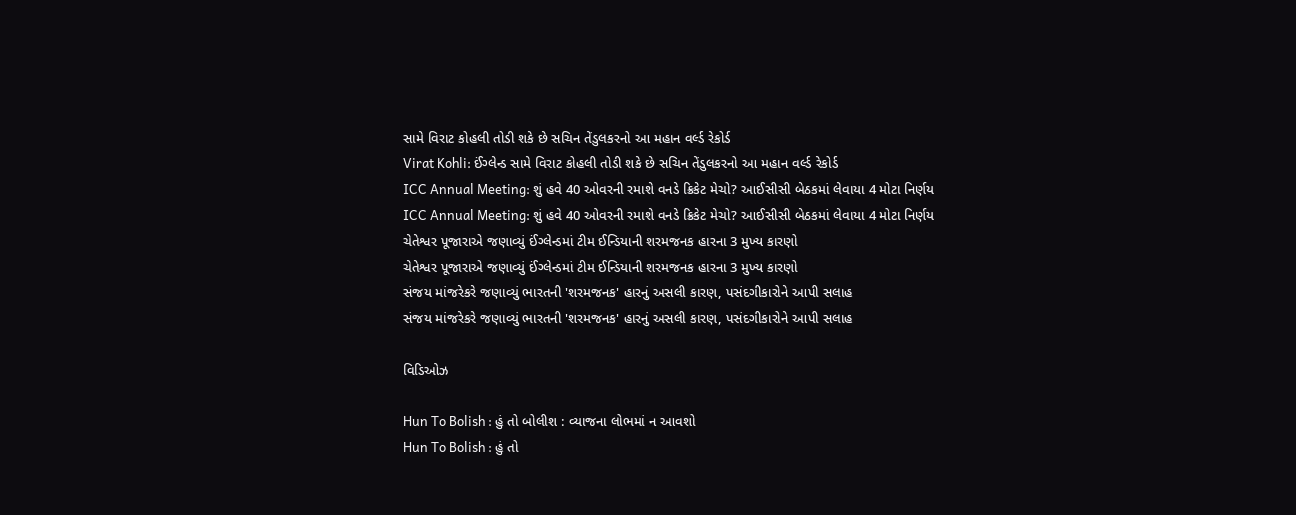સામે વિરાટ કોહલી તોડી શકે છે સચિન તેંડુલકરનો આ મહાન વર્લ્ડ રેકોર્ડ
Virat Kohli: ઈંગ્લેન્ડ સામે વિરાટ કોહલી તોડી શકે છે સચિન તેંડુલકરનો આ મહાન વર્લ્ડ રેકોર્ડ
ICC Annual Meeting: શું હવે 40 ઓવરની રમાશે વનડે ક્રિકેટ મેચો? આઈસીસી બેઠકમાં લેવાયા 4 મોટા નિર્ણય
ICC Annual Meeting: શું હવે 40 ઓવરની રમાશે વનડે ક્રિકેટ મેચો? આઈસીસી બેઠકમાં લેવાયા 4 મોટા નિર્ણય
ચેતેશ્વર પૂજારાએ જણાવ્યું ઈંગ્લેન્ડમાં ટીમ ઈન્ડિયાની શરમજનક હારના 3 મુખ્ય કારણો
ચેતેશ્વર પૂજારાએ જણાવ્યું ઈંગ્લેન્ડમાં ટીમ ઈન્ડિયાની શરમજનક હારના 3 મુખ્ય કારણો
સંજય માંજરેકરે જણાવ્યું ભારતની 'શરમજનક' હારનું અસલી કારણ, પસંદગીકારોને આપી સલાહ
સંજય માંજરેકરે જણાવ્યું ભારતની 'શરમજનક' હારનું અસલી કારણ, પસંદગીકારોને આપી સલાહ

વિડિઓઝ

Hun To Bolish : હું તો બોલીશ : વ્યાજના લોભમાં ન આવશો
Hun To Bolish : હું તો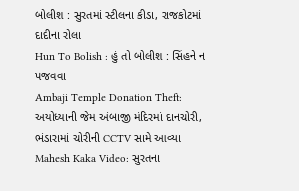બોલીશ : સુરતમાં સ્ટીલના કીડા, રાજકોટમાં દાદીના રોલા
Hun To Bolish : હું તો બોલીશ : સિંહને ન પજવવા
Ambaji Temple Donation Theft: અયોધ્યાની જેમ અંબાજી મંદિરમાં દાનચોરી, ભંડારામાં ચોરીની CCTV સામે આવ્યા
Mahesh Kaka Video: સુરતના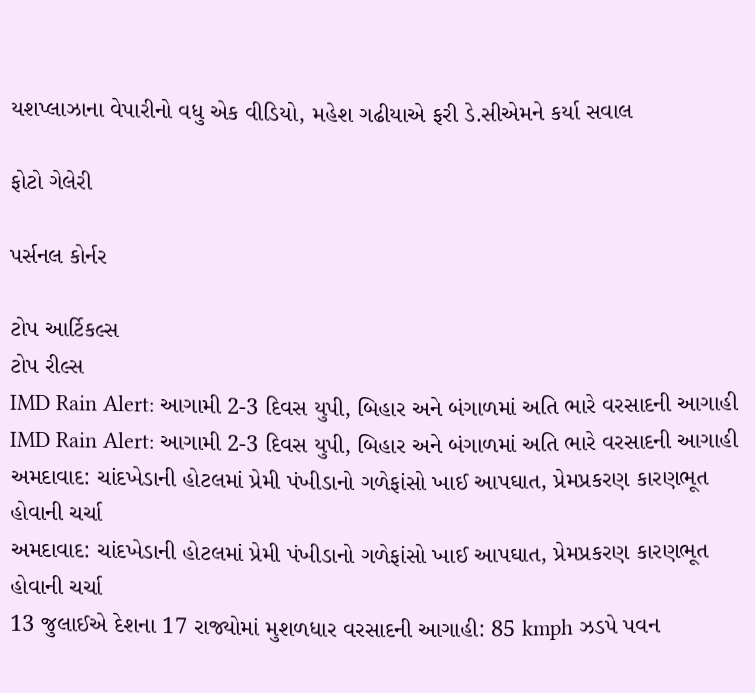યશપ્લાઝાના વેપારીનો વધુ એક વીડિયો, મહેશ ગઢીયાએ ફરી ડે.સીએમને કર્યા સવાલ

ફોટો ગેલેરી

પર્સનલ કોર્નર

ટોપ આર્ટિકલ્સ
ટોપ રીલ્સ
IMD Rain Alert: આગામી 2-3 દિવસ યુપી, બિહાર અને બંગાળમાં અતિ ભારે વરસાદની આગાહી
IMD Rain Alert: આગામી 2-3 દિવસ યુપી, બિહાર અને બંગાળમાં અતિ ભારે વરસાદની આગાહી
અમદાવાદ: ચાંદખેડાની હોટલમાં પ્રેમી પંખીડાનો ગળેફાંસો ખાઈ આપઘાત, પ્રેમપ્રકરણ કારણભૂત હોવાની ચર્ચા
અમદાવાદ: ચાંદખેડાની હોટલમાં પ્રેમી પંખીડાનો ગળેફાંસો ખાઈ આપઘાત, પ્રેમપ્રકરણ કારણભૂત હોવાની ચર્ચા
13 જુલાઈએ દેશના 17 રાજ્યોમાં મુશળધાર વરસાદની આગાહી: 85 kmph ઝડપે પવન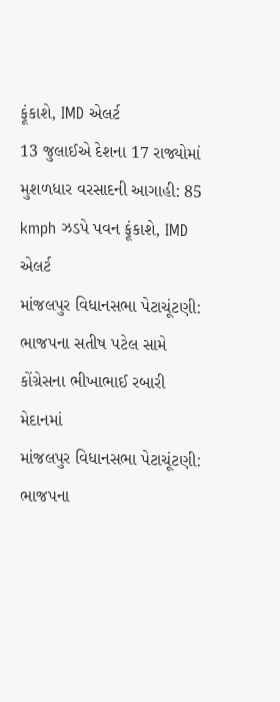ફૂંકાશે, IMD એલર્ટ
13 જુલાઈએ દેશના 17 રાજ્યોમાં મુશળધાર વરસાદની આગાહી: 85 kmph ઝડપે પવન ફૂંકાશે, IMD એલર્ટ
માંજલપુર વિધાનસભા પેટાચૂંટણી: ભાજપના સતીષ પટેલ સામે કોંગ્રેસના ભીખાભાઈ રબારી મેદાનમાં
માંજલપુર વિધાનસભા પેટાચૂંટણી: ભાજપના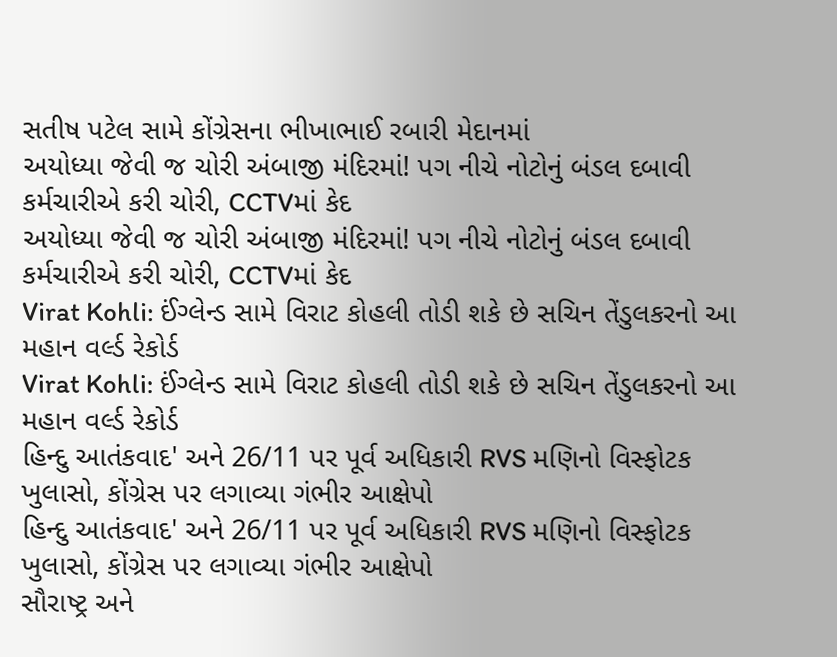સતીષ પટેલ સામે કોંગ્રેસના ભીખાભાઈ રબારી મેદાનમાં
અયોધ્યા જેવી જ ચોરી અંબાજી મંદિરમાં! પગ નીચે નોટોનું બંડલ દબાવી કર્મચારીએ કરી ચોરી, CCTVમાં કેદ
અયોધ્યા જેવી જ ચોરી અંબાજી મંદિરમાં! પગ નીચે નોટોનું બંડલ દબાવી કર્મચારીએ કરી ચોરી, CCTVમાં કેદ
Virat Kohli: ઈંગ્લેન્ડ સામે વિરાટ કોહલી તોડી શકે છે સચિન તેંડુલકરનો આ મહાન વર્લ્ડ રેકોર્ડ
Virat Kohli: ઈંગ્લેન્ડ સામે વિરાટ કોહલી તોડી શકે છે સચિન તેંડુલકરનો આ મહાન વર્લ્ડ રેકોર્ડ
હિન્દુ આતંકવાદ' અને 26/11 પર પૂર્વ અધિકારી RVS મણિનો વિસ્ફોટક ખુલાસો, કોંગ્રેસ પર લગાવ્યા ગંભીર આક્ષેપો
હિન્દુ આતંકવાદ' અને 26/11 પર પૂર્વ અધિકારી RVS મણિનો વિસ્ફોટક ખુલાસો, કોંગ્રેસ પર લગાવ્યા ગંભીર આક્ષેપો
સૌરાષ્ટ્ર અને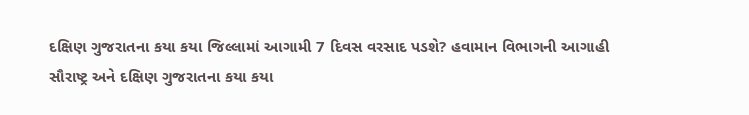દક્ષિણ ગુજરાતના કયા કયા જિલ્લામાં આગામી 7 દિવસ વરસાદ પડશે? હવામાન વિભાગની આગાહી
સૌરાષ્ટ્ર અને દક્ષિણ ગુજરાતના કયા કયા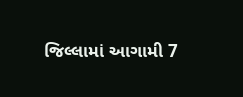જિલ્લામાં આગામી 7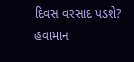દિવસ વરસાદ પડશે? હવામાન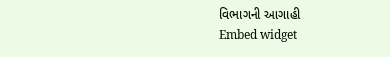વિભાગની આગાહી
Embed widget